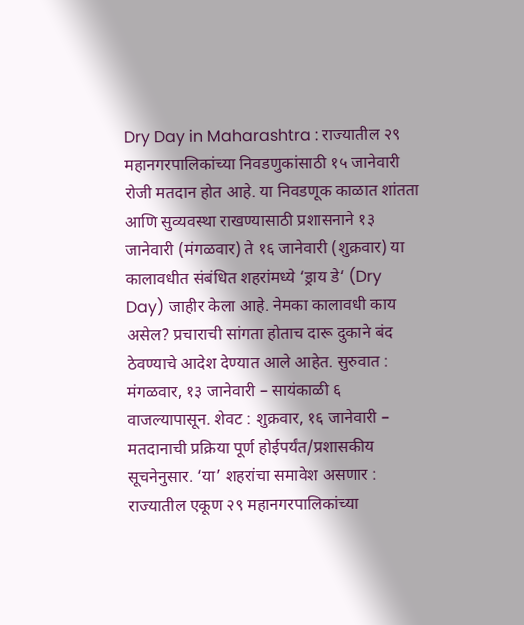Dry Day in Maharashtra : राज्यातील २९ महानगरपालिकांच्या निवडणुकांसाठी १५ जानेवारी रोजी मतदान होत आहे. या निवडणूक काळात शांतता आणि सुव्यवस्था राखण्यासाठी प्रशासनाने १३ जानेवारी (मंगळवार) ते १६ जानेवारी (शुक्रवार) या कालावधीत संबंधित शहरांमध्ये ‘ड्राय डे‘ (Dry Day) जाहीर केला आहे. नेमका कालावधी काय असेल? प्रचाराची सांगता होताच दारू दुकाने बंद ठेवण्याचे आदेश देण्यात आले आहेत. सुरुवात : मंगळवार, १३ जानेवारी – सायंकाळी ६ वाजल्यापासून. शेवट : शुक्रवार, १६ जानेवारी – मतदानाची प्रक्रिया पूर्ण होईपर्यंत/प्रशासकीय सूचनेनुसार. ‘या’ शहरांचा समावेश असणार : राज्यातील एकूण २९ महानगरपालिकांच्या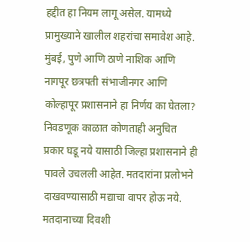हद्दीत हा नियम लागू असेल. यामध्ये प्रामुख्याने खालील शहरांचा समावेश आहे. मुंबई, पुणे आणि ठाणे नाशिक आणि नागपूर छत्रपती संभाजीनगर आणि कोल्हापूर प्रशासनाने हा निर्णय का घेतला? निवडणूक काळात कोणताही अनुचित प्रकार घडू नये यासाठी जिल्हा प्रशासनाने ही पावले उचलली आहेत. मतदारांना प्रलोभने दाखवण्यासाठी मद्याचा वापर होऊ नये. मतदानाच्या दिवशी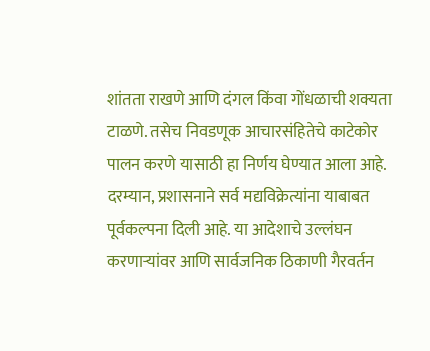शांतता राखणे आणि दंगल किंवा गोंधळाची शक्यता टाळणे. तसेच निवडणूक आचारसंहितेचे काटेकोर पालन करणे यासाठी हा निर्णय घेण्यात आला आहे. दरम्यान, प्रशासनाने सर्व मद्यविक्रेत्यांना याबाबत पूर्वकल्पना दिली आहे. या आदेशाचे उल्लंघन करणाऱ्यांवर आणि सार्वजनिक ठिकाणी गैरवर्तन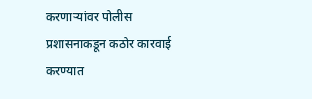करणाऱ्यांवर पोलीस प्रशासनाकडून कठोर कारवाई करण्यात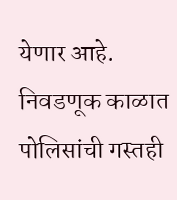येणार आहे. निवडणूक काळात पोलिसांची गस्तही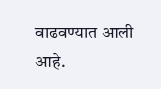वाढवण्यात आली आहे.